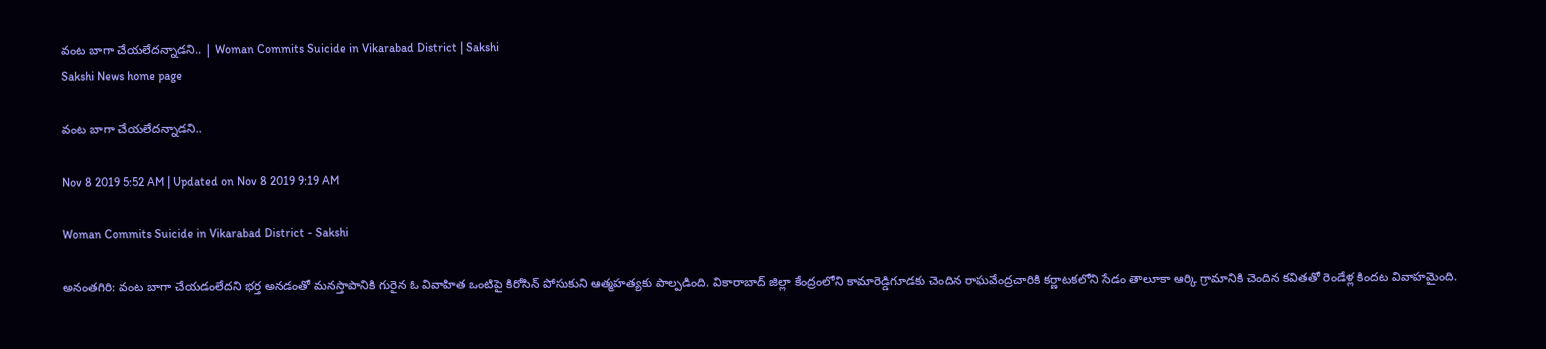వంట బాగా చేయలేదన్నాడని.. | Woman Commits Suicide in Vikarabad District | Sakshi
Sakshi News home page

వంట బాగా చేయలేదన్నాడని..

Nov 8 2019 5:52 AM | Updated on Nov 8 2019 9:19 AM

Woman Commits Suicide in Vikarabad District - Sakshi

అనంతగిరి: వంట బాగా చేయడంలేదని భర్త అనడంతో మనస్తాపానికి గురైన ఓ వివాహిత ఒంటిపై కిరోసిన్‌ పోసుకుని ఆత్మహత్యకు పాల్పడింది. వికారాబాద్‌ జిల్లా కేంద్రంలోని కామారెడ్డిగూడకు చెందిన రాఘవేంద్రచారికి కర్ణాటకలోని సేడం తాలూకా ఆర్కి గ్రామానికి చెందిన కవితతో రెండేళ్ల కిందట వివాహమైంది.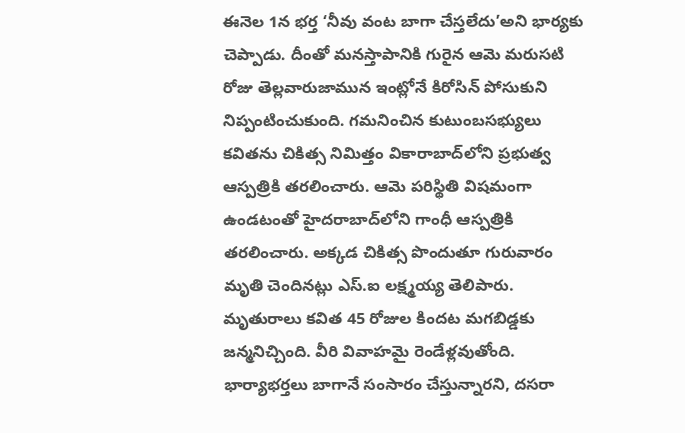ఈనెల 1న భర్త ‘నీవు వంట బాగా చేస్తలేదు’అని భార్యకు చెప్పాడు. దీంతో మనస్తాపానికి గురైన ఆమె మరుసటి రోజు తెల్లవారుజామున ఇంట్లోనే కిరోసిన్‌ పోసుకుని నిప్పంటించుకుంది. గమనించిన కుటుంబసభ్యులు కవితను చికిత్స నిమిత్తం వికారాబాద్‌లోని ప్రభుత్వ ఆస్పత్రికి తరలించారు. ఆమె పరిస్థితి విషమంగా ఉండటంతో హైదరాబాద్‌లోని గాంధీ ఆస్పత్రికి తరలించారు. అక్కడ చికిత్స పొందుతూ గురువారం మృతి చెందినట్లు ఎస్‌.ఐ లక్ష్మయ్య తెలిపారు. మృతురాలు కవిత 45 రోజుల కిందట మగబిడ్డకు జన్మనిచ్చింది. వీరి వివాహమై రెండేళ్లవుతోంది. భార్యాభర్తలు బాగానే సంసారం చేస్తున్నారని, దసరా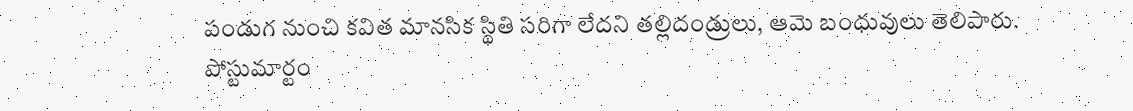పండుగ నుంచి కవిత మానసిక స్థితి సరిగా లేదని తల్లిదండ్రులు, ఆమె బంధువులు తెలిపారు. పోస్టుమార్టం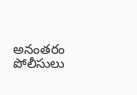అనంతరం పోలీసులు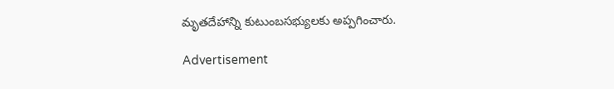మృతదేహాన్ని కుటుంబసభ్యులకు అప్పగించారు.

Advertisement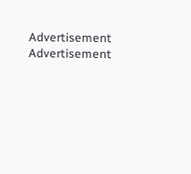Advertisement
Advertisement